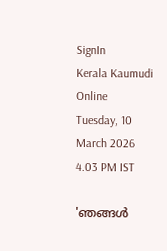SignIn
Kerala Kaumudi Online
Tuesday, 10 March 2026 4.03 PM IST

'ഞങ്ങൾ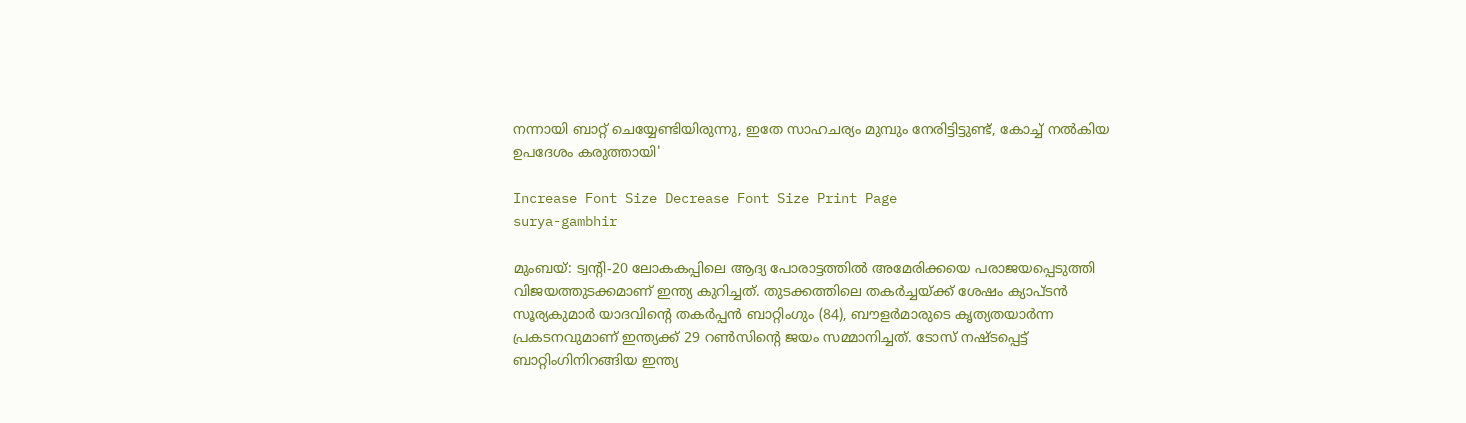നന്നായി ബാറ്റ് ചെയ്യേണ്ടിയിരുന്നു, ഇതേ സാഹചര്യം മുമ്പും നേരിട്ടിട്ടുണ്ട്, കോച്ച് നൽകിയ ഉപദേശം കരുത്തായി'

Increase Font Size Decrease Font Size Print Page
surya-gambhir

മുംബയ്: ട്വന്റി-20 ലോകകപ്പിലെ ആദ്യ പോരാട്ടത്തിൽ അമേരിക്കയെ പരാജയപ്പെടുത്തി വിജയത്തുടക്കമാണ് ഇന്ത്യ കുറിച്ചത്. തുടക്കത്തിലെ തകർച്ചയ്ക്ക് ശേഷം ക്യാപ്ടൻ സൂര്യകുമാർ യാദവിന്റെ തകർപ്പൻ ബാറ്റിംഗും (84), ബൗളർമാരുടെ കൃത്യതയാർന്ന പ്രകടനവുമാണ് ഇന്ത്യക്ക് 29 റൺസിന്റെ ജയം സമ്മാനിച്ചത്. ടോസ് നഷ്ടപ്പെട്ട് ബാറ്റിംഗിനിറങ്ങിയ ഇന്ത്യ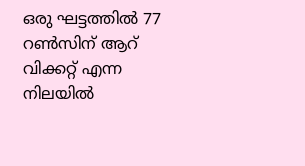ഒരു ഘട്ടത്തിൽ 77 റൺസിന് ആറ് വിക്കറ്റ് എന്ന നിലയിൽ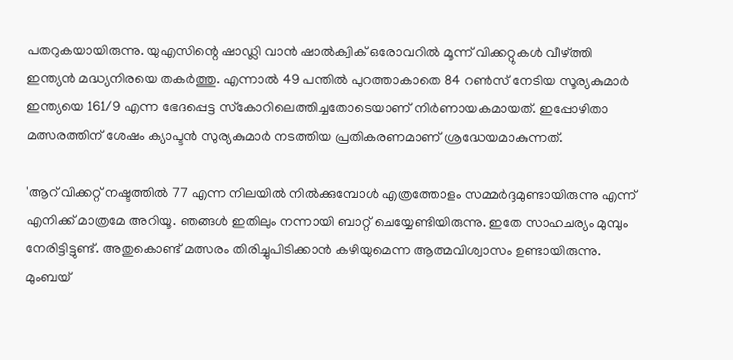പതറുകയായിരുന്നു. യുഎസിന്റെ ഷാഡ്ലി വാൻ ഷാൽക്വിക് ഒരോവറിൽ മൂന്ന് വിക്കറ്റുകൾ വീഴ്ത്തി ഇന്ത്യൻ മദ്ധ്യനിരയെ തകർത്തു. എന്നാൽ 49 പന്തിൽ പുറത്താകാതെ 84 റൺസ് നേടിയ സൂര്യകുമാർ ഇന്ത്യയെ 161/9 എന്ന ഭേദപ്പെട്ട സ്‌കോറിലെത്തിച്ചതോടെയാണ് നിർണായകമായത്. ഇപ്പോഴിതാ മത്സരത്തിന് ശേഷം ക്യാപ്ടൻ സുര്യകുമാർ നടത്തിയ പ്രതികരണമാണ് ശ്രദ്ധേയമാകുന്നത്.

'ആറ് വിക്കറ്റ് നഷ്ടത്തിൽ 77 എന്ന നിലയിൽ നിൽക്കുമ്പോൾ എത്രത്തോളം സമ്മർദ്ദമുണ്ടായിരുന്നു എന്ന് എനിക്ക് മാത്രമേ അറിയൂ. ഞങ്ങൾ ഇതിലും നന്നായി ബാറ്റ് ചെയ്യേണ്ടിയിരുന്നു. ഇതേ സാഹചര്യം മുമ്പും നേരിട്ടിട്ടുണ്ട്. അതുകൊണ്ട് മത്സരം തിരിച്ചുപിടിക്കാൻ കഴിയുമെന്ന ആത്മവിശ്വാസം ഉണ്ടായിരുന്നു. മുംബയ്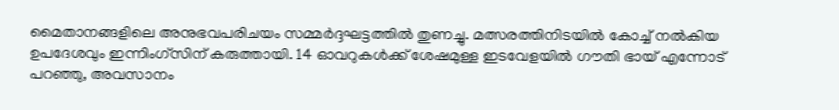മൈതാനങ്ങളിലെ അനുഭവപരിചയം സമ്മർദ്ദഘട്ടത്തിൽ തുണച്ചു. മത്സരത്തിനിടയിൽ കോച്ച് നൽകിയ ഉപദേശവും ഇന്നിംഗ്സിന് കരുത്തായി. 14 ഓവറുകൾക്ക് ശേഷമുള്ള ഇടവേളയിൽ ഗൗതി ഭായ് എന്നോട് പറഞ്ഞു, അവസാനം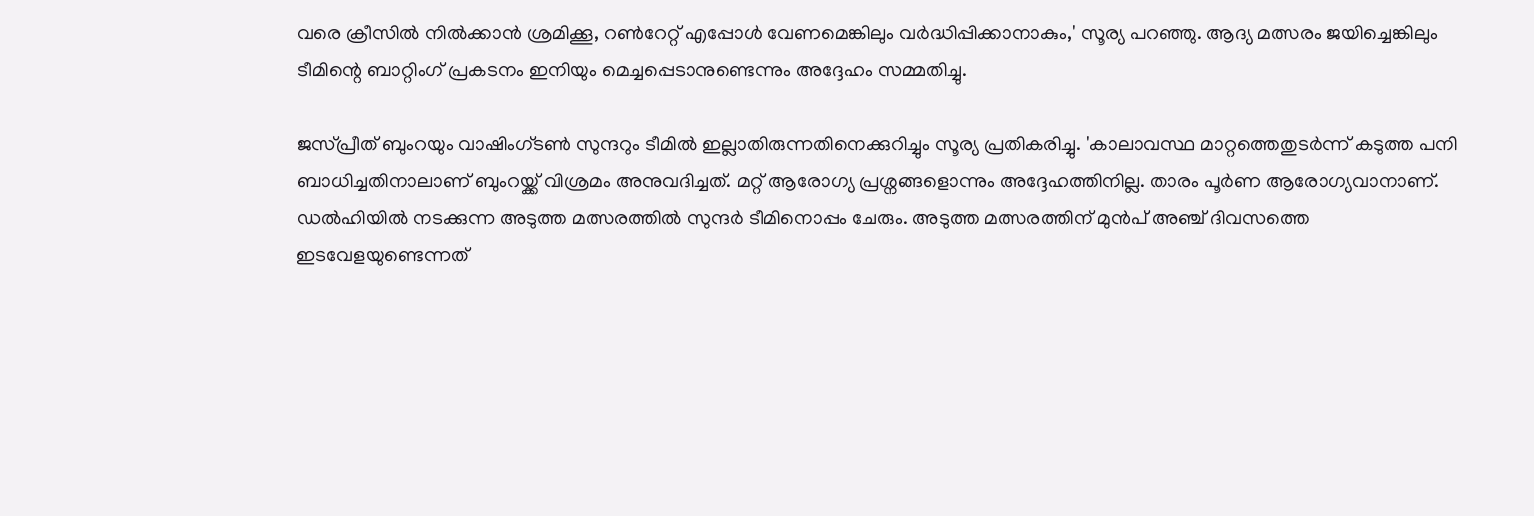വരെ ക്രീസിൽ നിൽക്കാൻ ശ്രമിക്കൂ, റൺറേറ്റ് എപ്പോൾ വേണമെങ്കിലും വർദ്ധിപ്പിക്കാനാകും,' സൂര്യ പറഞ്ഞു. ആദ്യ മത്സരം ജയിച്ചെങ്കിലും ടീമിന്റെ ബാറ്റിംഗ് പ്രകടനം ഇനിയും മെച്ചപ്പെടാനുണ്ടെന്നും അദ്ദേഹം സമ്മതിച്ചു.

ജസ്പ്രീത് ബുംറയും വാഷിംഗ്ടൺ സുന്ദറും ടീമിൽ ഇല്ലാതിരുന്നതിനെക്കുറിച്ചും സൂര്യ പ്രതികരിച്ചു. 'കാലാവസ്ഥ മാറ്റത്തെതുടർന്ന് കടുത്ത പനി ബാധിച്ചതിനാലാണ് ബുംറയ്ക്ക് വിശ്രമം അനുവദിച്ചത്. മറ്റ് ആരോഗ്യ പ്രശ്നങ്ങളൊന്നും അദ്ദേഹത്തിനില്ല. താരം പൂർണ ആരോഗ്യവാനാണ്. ഡൽഹിയിൽ നടക്കുന്ന അടുത്ത മത്സരത്തിൽ സുന്ദർ ടീമിനൊപ്പം ചേരും. അടുത്ത മത്സരത്തിന് മുൻപ് അഞ്ച് ദിവസത്തെ ഇടവേളയുണ്ടെന്നത്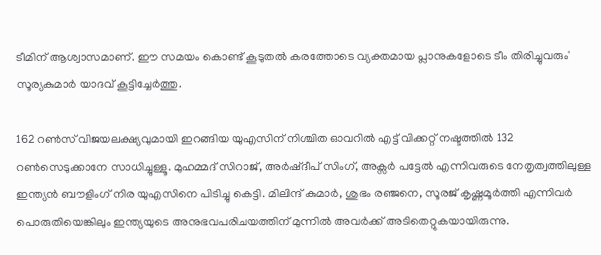ടീമിന് ആശ്വാസമാണ്. ഈ സമയം കൊണ്ട് കൂടുതൽ കരത്തോടെ വ്യക്തമായ പ്ലാനുകളോടെ ടീം തിരിച്ചുവരും' സൂര്യകുമാർ യാദവ് കൂട്ടിച്ചേർത്തു.

162 റൺസ് വിജയലക്ഷ്യവുമായി ഇറങ്ങിയ യുഎസിന് നിശ്ചിത ഓവറിൽ എട്ട് വിക്കറ്റ് നഷ്ടത്തിൽ 132 റൺസെടുക്കാനേ സാധിച്ചുള്ളൂ. മുഹമ്മദ് സിറാജ്, അർഷ്ദീപ് സിംഗ്, അക്സർ പട്ടേൽ എന്നിവരുടെ നേതൃത്വത്തിലുള്ള ഇന്ത്യൻ ബൗളിംഗ് നിര യുഎസിനെ പിടിച്ചു കെട്ടി. മിലിന്ദ് കുമാർ, ശുഭം രഞ്ജനെ, സൂരജ് കൃഷ്ണമൂർത്തി എന്നിവർ പൊരുതിയെങ്കിലും ഇന്ത്യയുടെ അനുഭവപരിചയത്തിന് മുന്നിൽ അവർക്ക് അടിതെറ്റുകയായിരുന്നു.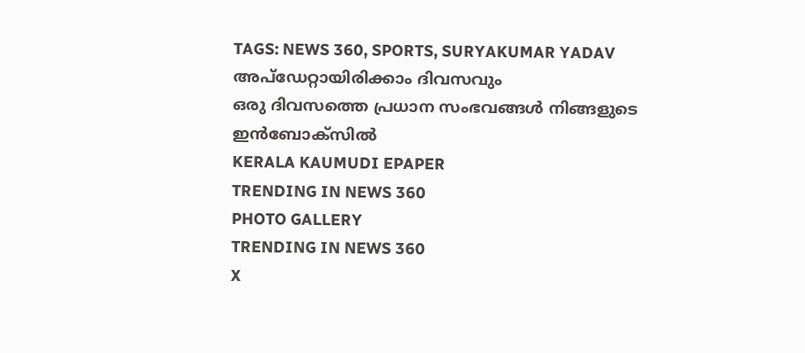TAGS: NEWS 360, SPORTS, SURYAKUMAR YADAV
അപ്ഡേറ്റായിരിക്കാം ദിവസവും
ഒരു ദിവസത്തെ പ്രധാന സംഭവങ്ങൾ നിങ്ങളുടെ ഇൻബോക്സിൽ
KERALA KAUMUDI EPAPER
TRENDING IN NEWS 360
PHOTO GALLERY
TRENDING IN NEWS 360
X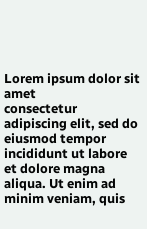Lorem ipsum dolor sit amet
consectetur adipiscing elit, sed do eiusmod tempor incididunt ut labore et dolore magna aliqua. Ut enim ad minim veniam, quis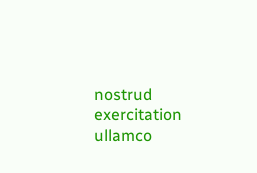nostrud exercitation ullamco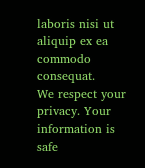laboris nisi ut aliquip ex ea commodo consequat.
We respect your privacy. Your information is safe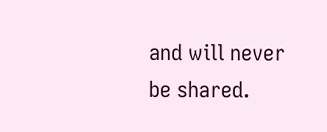and will never be shared.